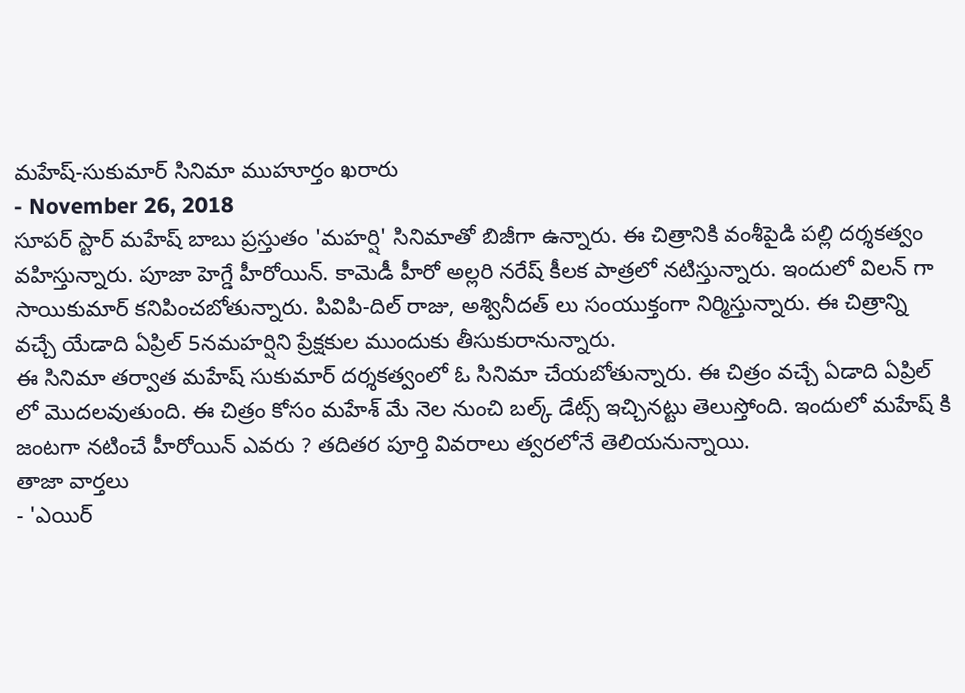మహేష్-సుకుమార్ సినిమా ముహూర్తం ఖరారు
- November 26, 2018
సూపర్ స్టార్ మహేష్ బాబు ప్రస్తుతం 'మహర్షి' సినిమాతో బిజీగా ఉన్నారు. ఈ చిత్రానికి వంశీపైడి పల్లి దర్శకత్వం వహిస్తున్నారు. పూజా హెగ్డే హీరోయిన్. కామెడీ హీరో అల్లరి నరేష్ కీలక పాత్రలో నటిస్తున్నారు. ఇందులో విలన్ గా సాయికుమార్ కనిపించబోతున్నారు. పివిపి-దిల్ రాజు, అశ్వినీదత్ లు సంయుక్తంగా నిర్మిస్తున్నారు. ఈ చిత్రాన్ని వచ్చే యేడాది ఏప్రిల్ 5నమహర్షిని ప్రేక్షకుల ముందుకు తీసుకురానున్నారు.
ఈ సినిమా తర్వాత మహేష్ సుకుమార్ దర్శకత్వంలో ఓ సినిమా చేయబోతున్నారు. ఈ చిత్రం వచ్చే ఏడాది ఏప్రిల్ లో మొదలవుతుంది. ఈ చిత్రం కోసం మహేశ్ మే నెల నుంచి బల్క్ డేట్స్ ఇచ్చినట్టు తెలుస్తోంది. ఇందులో మహేష్ కి జంటగా నటించే హీరోయిన్ ఎవరు ? తదితర పూర్తి వివరాలు త్వరలోనే తెలియనున్నాయి.
తాజా వార్తలు
- 'ఎయిర్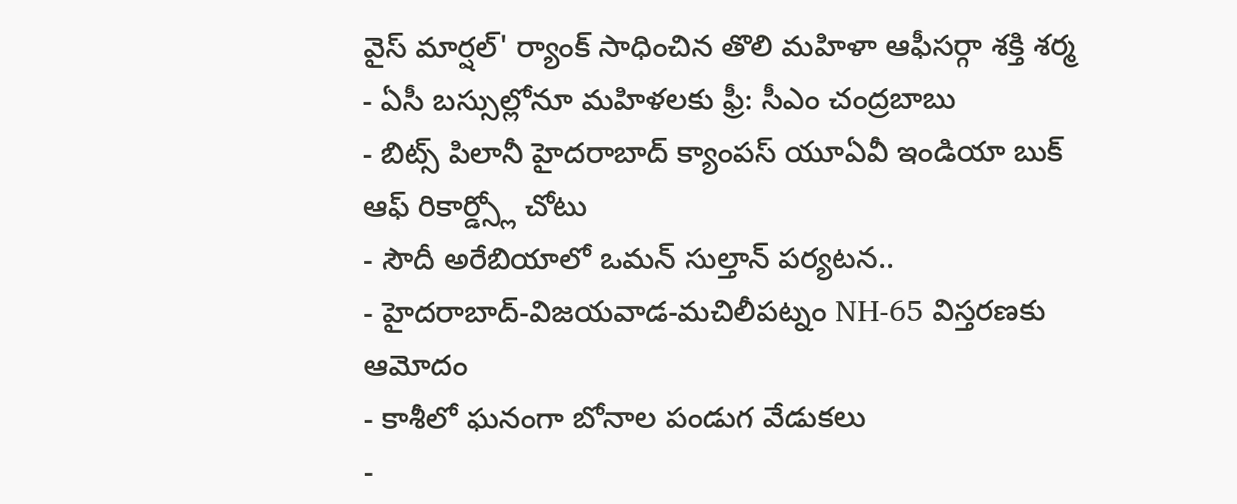వైస్ మార్షల్' ర్యాంక్ సాధించిన తొలి మహిళా ఆఫీసర్గా శక్తి శర్మ
- ఏసీ బస్సుల్లోనూ మహిళలకు ఫ్రీ: సీఎం చంద్రబాబు
- బిట్స్ పిలానీ హైదరాబాద్ క్యాంపస్ యూఏవీ ఇండియా బుక్ ఆఫ్ రికార్డ్స్లో చోటు
- సౌదీ అరేబియాలో ఒమన్ సుల్తాన్ పర్యటన..
- హైదరాబాద్-విజయవాడ-మచిలీపట్నం NH-65 విస్తరణకు ఆమోదం
- కాశీలో ఘనంగా బోనాల పండుగ వేడుకలు
-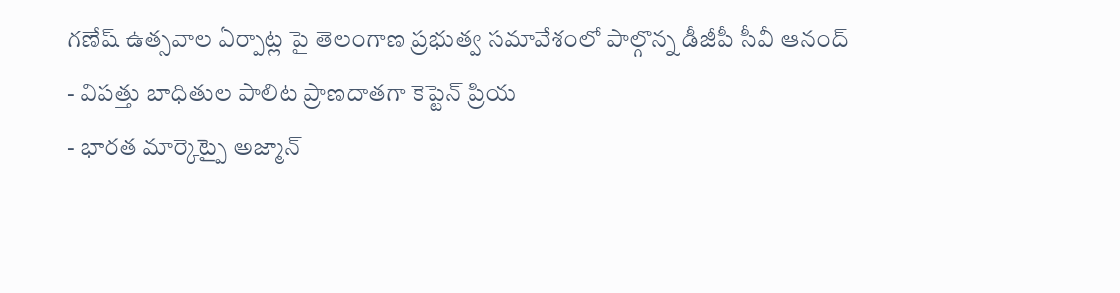గణేష్ ఉత్సవాల ఏర్పాట్ల పై తెలంగాణ ప్రభుత్వ సమావేశంలో పాల్గొన్న డీజీపీ సీవీ ఆనంద్
- విపత్తు బాధితుల పాలిట ప్రాణదాతగా కెప్టెన్ ప్రియ
- భారత మార్కెట్పై అజ్మాన్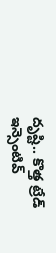దృష్టి.. కొత్త ట్రేడ్ ఇన్సెంటివ్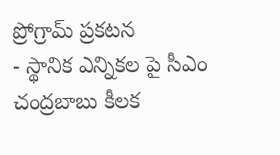ప్రోగ్రామ్ ప్రకటన
- స్థానిక ఎన్నికల పై సీఎం చంద్రబాబు కీలక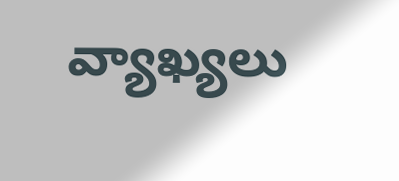వ్యాఖ్యలు